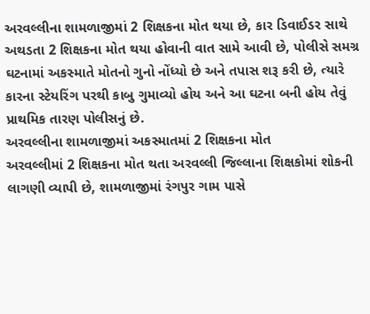અરવલ્લીના શામળાજીમાં 2 શિક્ષકના મોત થયા છે, કાર ડિવાઈડર સાથે અથડતા 2 શિક્ષકના મોત થયા હોવાની વાત સામે આવી છે, પોલીસે સમગ્ર ઘટનામાં અકસ્માતે મોતનો ગુનો નોંધ્યો છે અને તપાસ શરૂ કરી છે, ત્યારે કારના સ્ટેયરિંગ પરથી કાબુ ગુમાવ્યો હોય અને આ ઘટના બની હોય તેવું પ્રાથમિક તારણ પોલીસનું છે.
અરવલ્લીના શામળાજીમાં અકસ્માતમાં 2 શિક્ષકના મોત
અરવલ્લીમાં 2 શિક્ષકના મોત થતા અરવલ્લી જિલ્લાના શિક્ષકોમાં શોકની લાગણી વ્યાપી છે, શામળાજીમાં રંગપુર ગામ પાસે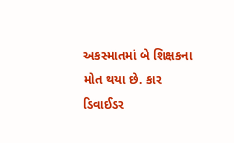અકસ્માતમાં બે શિક્ષકના મોત થયા છે. કાર ડિવાઈડર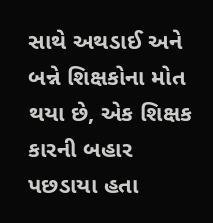સાથે અથડાઈ અને બન્ને શિક્ષકોના મોત થયા છે, એક શિક્ષક કારની બહાર પછડાયા હતા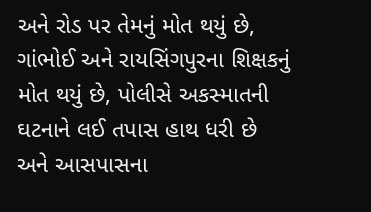અને રોડ પર તેમનું મોત થયું છે, ગાંભોઈ અને રાયસિંગપુરના શિક્ષકનું મોત થયું છે, પોલીસે અકસ્માતની ઘટનાને લઈ તપાસ હાથ ધરી છે અને આસપાસના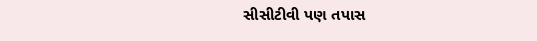સીસીટીવી પણ તપાસ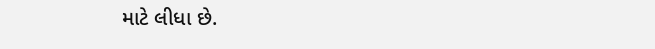માટે લીધા છે.